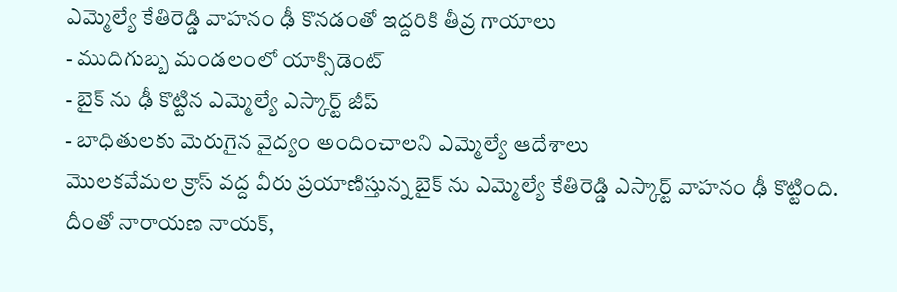ఎమ్మెల్యే కేతిరెడ్డి వాహనం ఢీ కొనడంతో ఇద్దరికి తీవ్ర గాయాలు
- ముదిగుబ్బ మండలంలో యాక్సిడెంట్
- బైక్ ను ఢీ కొట్టిన ఎమ్మెల్యే ఎస్కార్ట్ జీప్
- బాధితులకు మెరుగైన వైద్యం అందించాలని ఎమ్మెల్యే ఆదేశాలు
మొలకవేమల క్రాస్ వద్ద వీరు ప్రయాణిస్తున్న బైక్ ను ఎమ్మెల్యే కేతిరెడ్డి ఎస్కార్ట్ వాహనం ఢీ కొట్టింది. దీంతో నారాయణ నాయక్,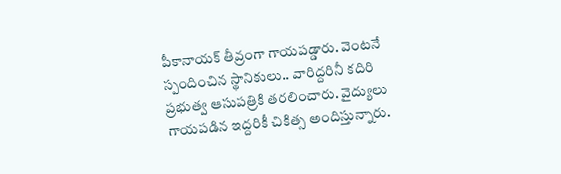పీకానాయక్ తీవ్రంగా గాయపడ్డారు. వెంటనే స్పందించిన స్థానికులు.. వారిద్దరినీ కదిరి ప్రభుత్వ ఆసుపత్రికి తరలించారు. వైద్యులు గాయపడిన ఇద్దరికీ చికిత్స అందిస్తున్నారు.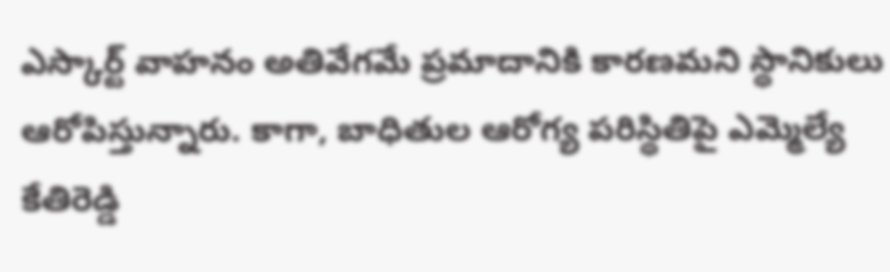ఎస్కార్ట్ వాహనం అతివేగమే ప్రమాదానికి కారణమని స్థానికులు ఆరోపిస్తున్నారు. కాగా, బాధితుల ఆరోగ్య పరిస్థితిపై ఎమ్మెల్యే కేతిరెడ్డి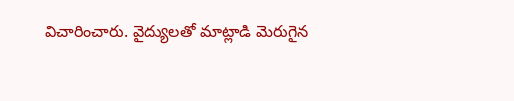విచారించారు. వైద్యులతో మాట్లాడి మెరుగైన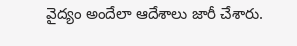వైద్యం అందేలా ఆదేశాలు జారీ చేశారు.